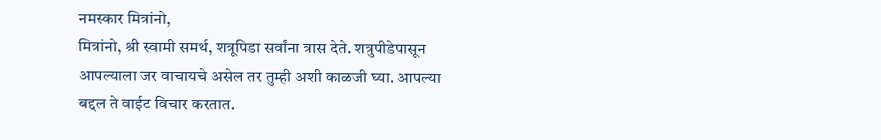नमस्कार मित्रांनो,
मित्रांनो, श्री स्वामी समर्थ, शत्रूपिडा सर्वांना त्रास देते. शत्रुपीडेपासून आपल्याला जर वाचायचे असेल तर तुम्ही अशी काळजी घ्या. आपल्या बद्दल ते वाईट विचार करतात.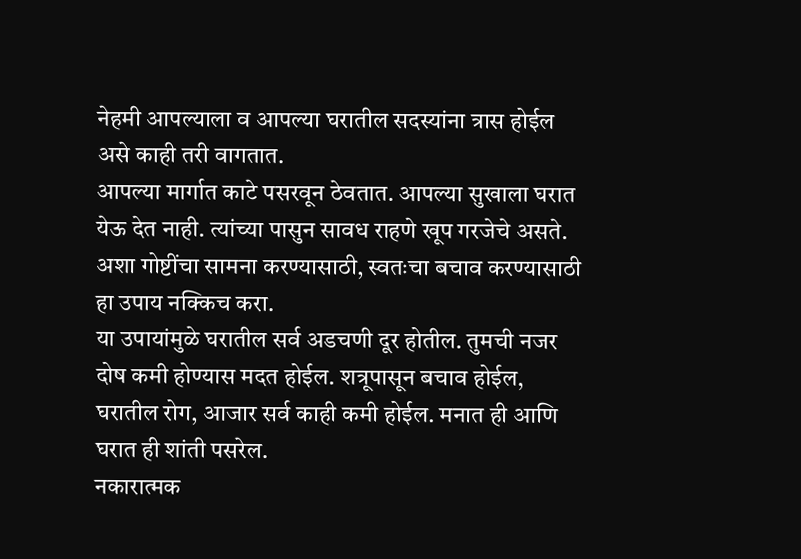नेहमी आपल्याला व आपल्या घरातील सदस्यांना त्रास होईल असे काही तरी वागतात.
आपल्या मार्गात काटे पसरवून ठेवतात. आपल्या सुखाला घरात येऊ देत नाही. त्यांच्या पासुन सावध राहणे खूप गरजेचे असते. अशा गोष्टींचा सामना करण्यासाठी, स्वतःचा बचाव करण्यासाठी हा उपाय नक्किच करा.
या उपायांमुळे घरातील सर्व अडचणी दूर होतील. तुमची नजर दोष कमी होण्यास मदत होईल. शत्रूपासून बचाव होईल, घरातील रोग, आजार सर्व काही कमी होईल. मनात ही आणि घरात ही शांती पसरेल.
नकारात्मक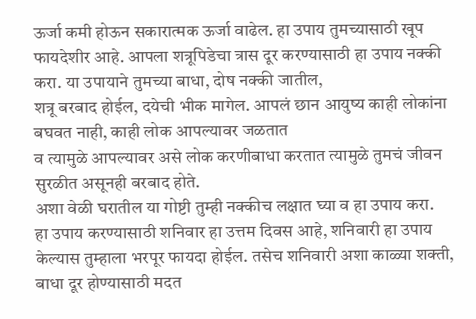ऊर्जा कमी होऊन सकारात्मक ऊर्जा वाढेल. हा उपाय तुमच्यासाठी खूप फायदेशीर आहे. आपला शत्रूपिडेचा त्रास दूर करण्यासाठी हा उपाय नक्की करा. या उपायाने तुमच्या बाधा, दोष नक्की जातील,
शत्रू बरबाद होईल, दयेची भीक मागेल. आपलं छान आयुष्य काही लोकांना बघवत नाही, काही लोक आपल्यावर जळतात
व त्यामुळे आपल्यावर असे लोक करणीबाधा करतात त्यामुळे तुमचं जीवन सुरळीत असूनही बरबाद होते.
अशा वेळी घरातील या गोष्टी तुम्ही नक्कीच लक्षात घ्या व हा उपाय करा.
हा उपाय करण्यासाठी शनिवार हा उत्तम दिवस आहे, शनिवारी हा उपाय केल्यास तुम्हाला भरपूर फायदा होईल. तसेच शनिवारी अशा काळ्या शक्ती,
बाधा दूर होण्यासाठी मदत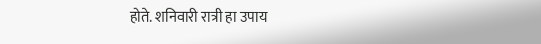होते. शनिवारी रात्री हा उपाय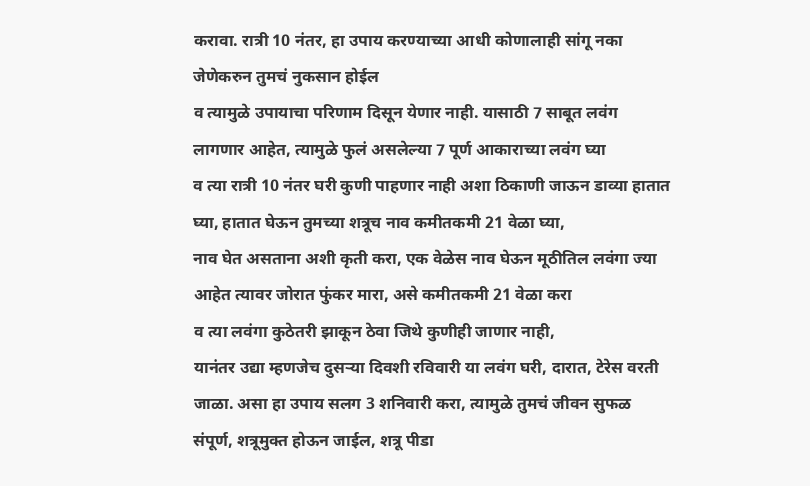करावा. रात्री 10 नंतर, हा उपाय करण्याच्या आधी कोणालाही सांगू नका जेणेकरुन तुमचं नुकसान होईल
व त्यामुळे उपायाचा परिणाम दिसून येणार नाही. यासाठी 7 साबूत लवंग लागणार आहेत, त्यामुळे फुलं असलेल्या 7 पूर्ण आकाराच्या लवंग घ्या
व त्या रात्री 10 नंतर घरी कुणी पाहणार नाही अशा ठिकाणी जाऊन डाव्या हातात घ्या, हातात घेऊन तुमच्या शत्रूच नाव कमीतकमी 21 वेळा घ्या,
नाव घेत असताना अशी कृती करा, एक वेळेस नाव घेऊन मूठीतिल लवंगा ज्या आहेत त्यावर जोरात फुंकर मारा, असे कमीतकमी 21 वेळा करा
व त्या लवंगा कुठेतरी झाकून ठेवा जिथे कुणीही जाणार नाही,
यानंतर उद्या म्हणजेच दुसऱ्या दिवशी रविवारी या लवंग घरी, दारात, टेरेस वरती जाळा. असा हा उपाय सलग 3 शनिवारी करा, त्यामुळे तुमचं जीवन सुफळ संपूर्ण, शत्रूमुक्त होऊन जाईल, शत्रू पीडा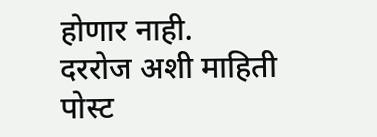होणार नाही.
दररोज अशी माहिती पोस्ट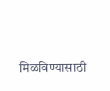मिळविण्यासाठी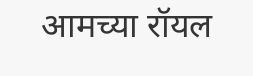आमच्या रॉयल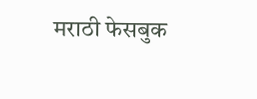मराठी फेसबुक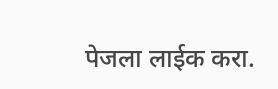पेजला लाईक करा.